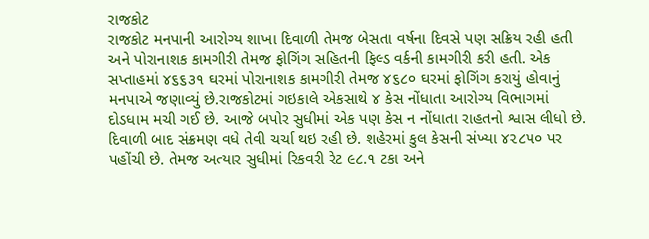રાજકોટ
રાજકોટ મનપાની આરોગ્ય શાખા દિવાળી તેમજ બેસતા વર્ષના દિવસે પણ સક્રિય રહી હતી અને પોરાનાશક કામગીરી તેમજ ફોગિંગ સહિતની ફિલ્ડ વર્કની કામગીરી કરી હતી. એક સપ્તાહમાં ૪૬૬૩૧ ઘરમાં પોરાનાશક કામગીરી તેમજ ૪૬૮૦ ઘરમાં ફોગિંગ કરાયું હોવાનું મનપાએ જણાવ્યું છે.રાજકોટમાં ગઇકાલે એકસાથે ૪ કેસ નોંધાતા આરોગ્ય વિભાગમાં દોડધામ મચી ગઈ છે. આજે બપોર સુધીમાં એક પણ કેસ ન નોંધાતા રાહતનો શ્વાસ લીધો છે. દિવાળી બાદ સંક્રમણ વધે તેવી ચર્ચા થઇ રહી છે. શહેરમાં કુલ કેસની સંખ્યા ૪૨૮૫૦ પર પહોંચી છે. તેમજ અત્યાર સુધીમાં રિકવરી રેટ ૯૮.૧ ટકા અને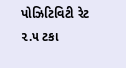પોઝિટિવિટી રેટ ૨.૫ ટકા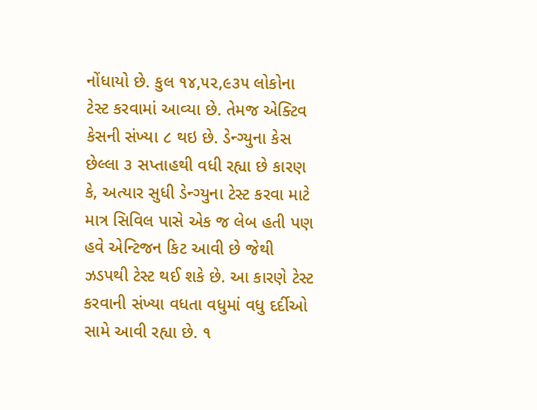નોંધાયો છે. કુલ ૧૪,૫૨,૯૩૫ લોકોના ટેસ્ટ કરવામાં આવ્યા છે. તેમજ એક્ટિવ કેસની સંખ્યા ૮ થઇ છે. ડેન્ગ્યુના કેસ છેલ્લા ૩ સપ્તાહથી વધી રહ્યા છે કારણ કે, અત્યાર સુધી ડેન્ગ્યુના ટેસ્ટ કરવા માટે માત્ર સિવિલ પાસે એક જ લેબ હતી પણ હવે એન્ટિજન કિટ આવી છે જેથી ઝડપથી ટેસ્ટ થઈ શકે છે. આ કારણે ટેસ્ટ કરવાની સંખ્યા વધતા વધુમાં વધુ દર્દીઓ સામે આવી રહ્યા છે. ૧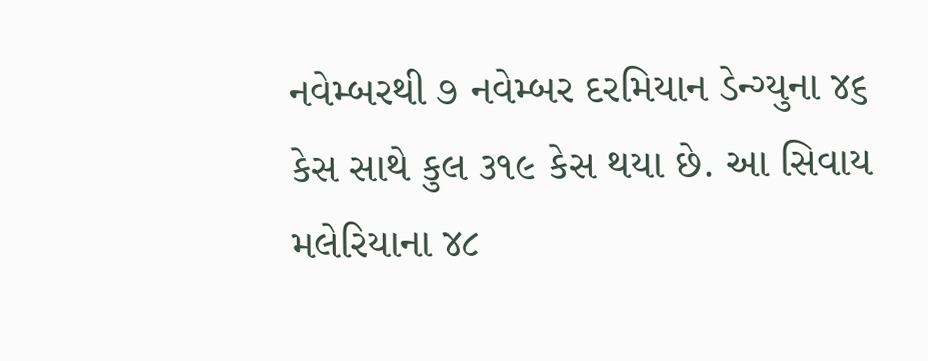નવેમ્બરથી ૭ નવેમ્બર દરમિયાન ડેન્ગ્યુના ૪૬ કેસ સાથે કુલ ૩૧૯ કેસ થયા છે. આ સિવાય મલેરિયાના ૪૮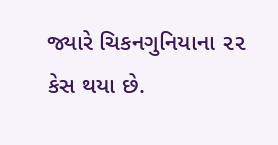જ્યારે ચિકનગુનિયાના ૨૨ કેસ થયા છે.